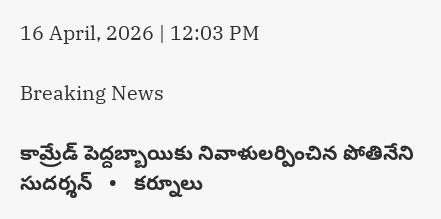16 April, 2026 | 12:03 PM

Breaking News

కామ్రేడ్ పెద్దబ్బాయికు నివాళులర్పించిన పోతినేని సుదర్శన్   •   కర్నూలు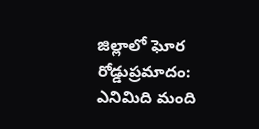జిల్లాలో ఘోర రోడ్డుప్రమాదం: ఎనిమిది మంది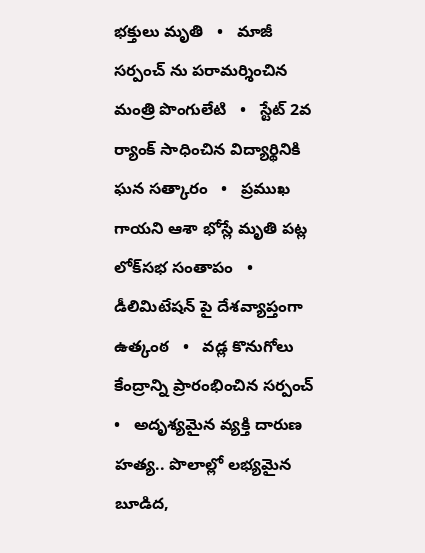భక్తులు మృతి   •   మాజీ సర్పంచ్ ను పరామర్శించిన మంత్రి పొంగులేటి   •   స్టేట్ 2వ ర్యాంక్ సాధించిన విద్యార్థినికి ఘన సత్కారం   •   ప్రముఖ గాయని ఆశా భోస్లే మృతి పట్ల లోక్‌సభ సంతాపం   •   డీలిమిటేషన్ పై దేశవ్యాప్తంగా ఉత్కంఠ   •   వడ్ల కొనుగోలు కేంద్రాన్ని ప్రారంభించిన సర్పంచ్   •   అదృశ్యమైన వ్యక్తి దారుణ హత్య.. పొలాల్లో లభ్యమైన బూడిద,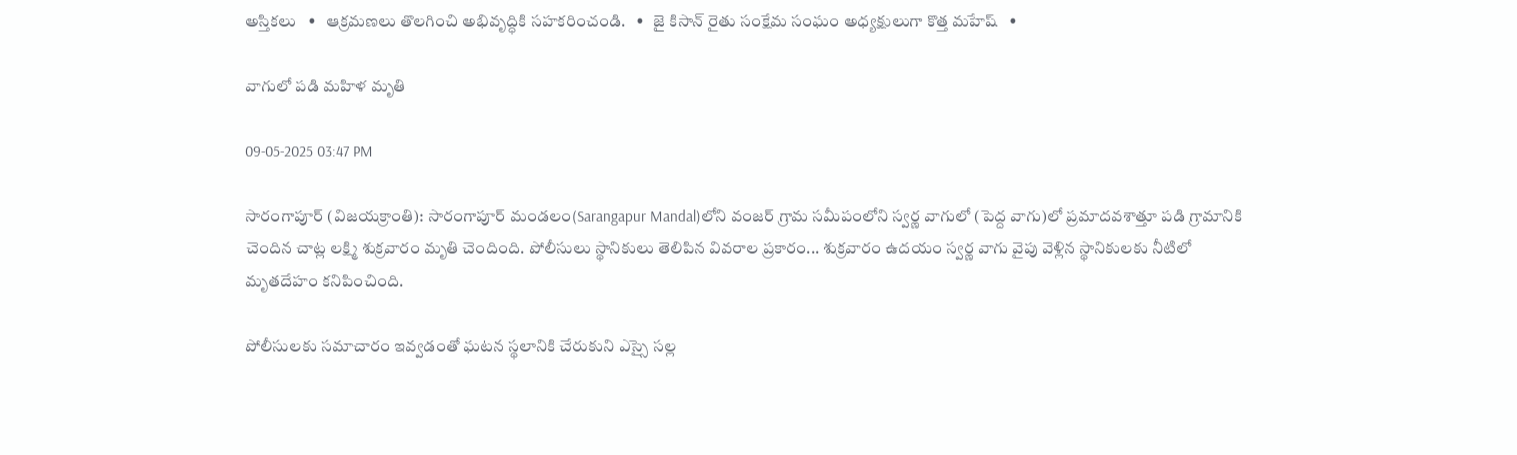అస్తికలు   •   ఆక్రమణలు తొలగించి అభివృద్ధికి సహకరించండి.   •   జై కిసాన్ రైతు సంక్షేమ సంఘం అధ్యక్షులుగా కొత్త మహేష్   •

వాగులో పడి మహిళ మృతి

09-05-2025 03:47 PM

సారంగాపూర్ (విజయక్రాంతి): సారంగాపూర్ మండలం(Sarangapur Mandal)లోని వంజర్ గ్రామ సమీపంలోని స్వర్ణ వాగులో (పెద్ద వాగు)లో ప్రమాదవశాత్తూ పడి గ్రామానికి చెందిన చాట్ల లక్ష్మి శుక్రవారం మృతి చెందింది. పోలీసులు స్థానికులు తెలిపిన వివరాల ప్రకారం... శుక్రవారం ఉదయం స్వర్ణ వాగు వైపు వెళ్లిన స్థానికులకు నీటిలో మృతదేహం కనిపించింది.

పోలీసులకు సమాచారం ఇవ్వడంతో ఘటన స్థలానికి చేరుకుని ఎస్సై సల్ల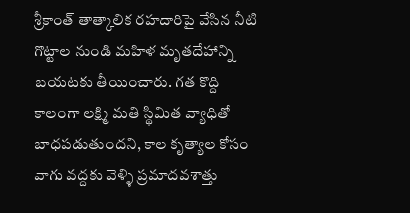శ్రీకాంత్ తాత్కాలిక రహదారిపై వేసిన నీటి గొట్టాల నుండి మహిళ మృతదేహాన్ని బయటకు తీయించారు. గత కొద్ది కాలంగా లక్ష్మి మతి స్థిమిత వ్యాధితో బాధపడుతుందని, కాల కృత్యాల కోసం వాగు వద్దకు వెళ్ళి ప్రమాదవశాత్తు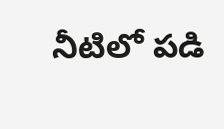నీటిలో పడి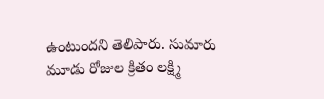ఉంటుందని తెలిపారు. సుమారు మూడు రోజుల క్రితం లక్ష్మి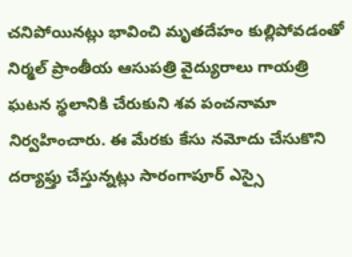చనిపోయినట్లు భావించి మృతదేహం కుల్లిపోవడంతో నిర్మల్ ప్రాంతీయ ఆసుపత్రి వైద్యురాలు గాయత్రి ఘటన స్థలానికి చేరుకుని శవ పంచనామా నిర్వహించారు. ఈ మేరకు కేసు నమోదు చేసుకొని దర్యాఫ్తు చేస్తున్నట్లు సారంగాపూర్ ఎస్సై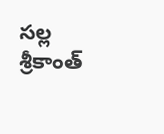సల్ల శ్రీకాంత్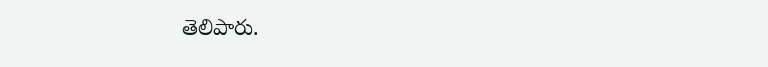తెలిపారు.